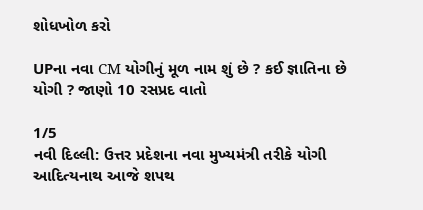શોધખોળ કરો

UPના નવા CM યોગીનું મૂળ નામ શું છે ? કઈ જ્ઞાતિના છે યોગી ? જાણો 10 રસપ્રદ વાતો

1/5
નવી દિલ્લી: ઉત્તર પ્રદેશના નવા મુખ્યમંત્રી તરીકે યોગી આદિત્યનાથ આજે શપથ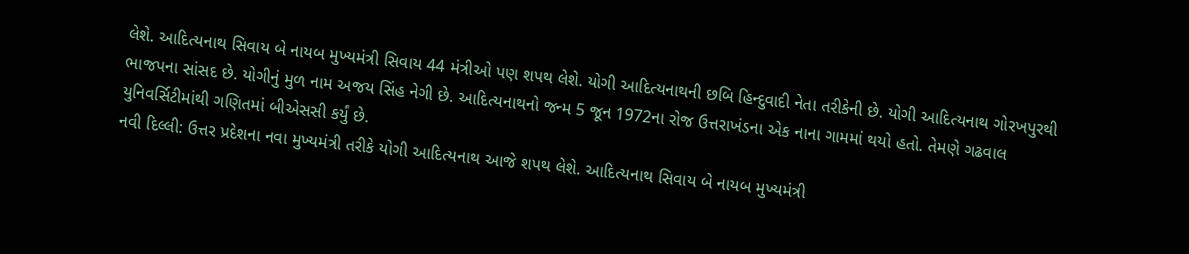લેશે. આદિત્યનાથ સિવાય બે નાયબ મુખ્યમંત્રી સિવાય 44 મંત્રીઓ પણ શપથ લેશે. યોગી આદિત્યનાથની છબિ હિન્દુવાદી નેતા તરીકેની છે. યોગી આદિત્યનાથ ગોરખપુરથી ભાજપના સાંસદ છે. યોગીનું મુળ નામ અજય સિંહ નેગી છે. આદિત્યનાથનો જન્મ 5 જૂન 1972ના રોજ ઉત્તરાખંડના એક નાના ગામમાં થયો હતો. તેમણે ગઢવાલ યુનિવર્સિટીમાંથી ગણિતમાં બીએસસી કર્યું છે.
નવી દિલ્લી: ઉત્તર પ્રદેશના નવા મુખ્યમંત્રી તરીકે યોગી આદિત્યનાથ આજે શપથ લેશે. આદિત્યનાથ સિવાય બે નાયબ મુખ્યમંત્રી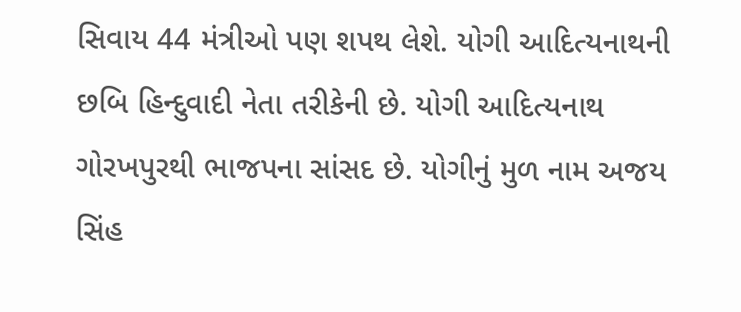સિવાય 44 મંત્રીઓ પણ શપથ લેશે. યોગી આદિત્યનાથની છબિ હિન્દુવાદી નેતા તરીકેની છે. યોગી આદિત્યનાથ ગોરખપુરથી ભાજપના સાંસદ છે. યોગીનું મુળ નામ અજય સિંહ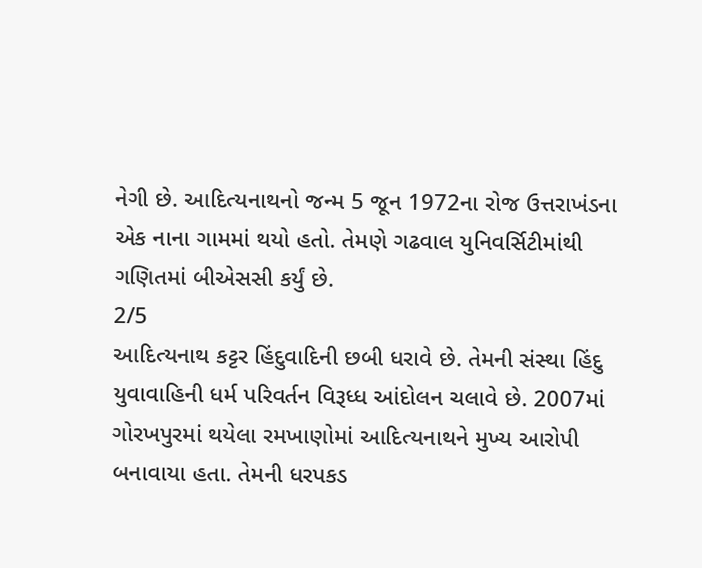નેગી છે. આદિત્યનાથનો જન્મ 5 જૂન 1972ના રોજ ઉત્તરાખંડના એક નાના ગામમાં થયો હતો. તેમણે ગઢવાલ યુનિવર્સિટીમાંથી ગણિતમાં બીએસસી કર્યું છે.
2/5
આદિત્યનાથ કટ્ટર હિંદુવાદિની છબી ધરાવે છે. તેમની સંસ્થા હિંદુ યુવાવાહિની ધર્મ પરિવર્તન વિરૂધ્ધ આંદોલન ચલાવે છે. 2007માં ગોરખપુરમાં થયેલા રમખાણોમાં આદિત્યનાથને મુખ્ય આરોપી બનાવાયા હતા. તેમની ધરપકડ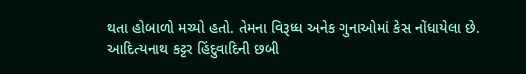થતા હોબાળો મચ્યો હતો. તેમના વિરૂધ્ધ અનેક ગુનાઓમાં કેસ નોંધાયેલા છે.
આદિત્યનાથ કટ્ટર હિંદુવાદિની છબી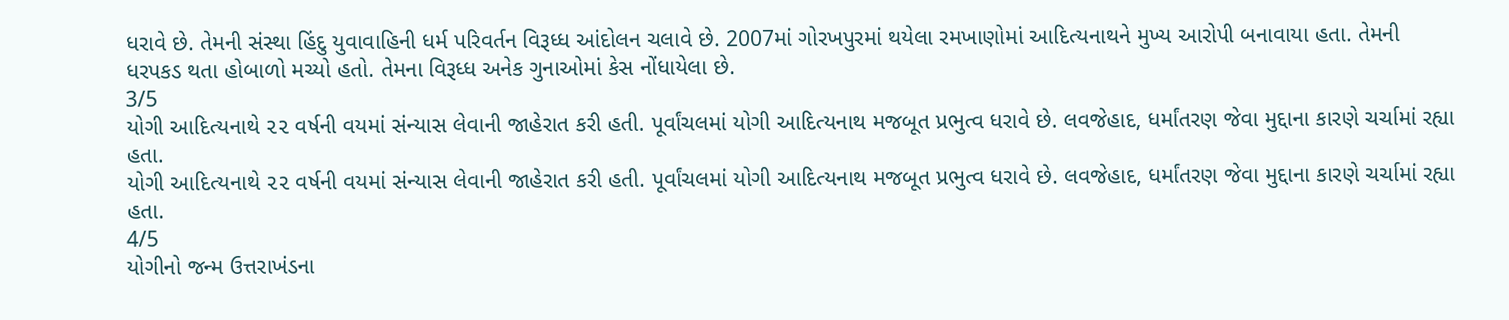ધરાવે છે. તેમની સંસ્થા હિંદુ યુવાવાહિની ધર્મ પરિવર્તન વિરૂધ્ધ આંદોલન ચલાવે છે. 2007માં ગોરખપુરમાં થયેલા રમખાણોમાં આદિત્યનાથને મુખ્ય આરોપી બનાવાયા હતા. તેમની ધરપકડ થતા હોબાળો મચ્યો હતો. તેમના વિરૂધ્ધ અનેક ગુનાઓમાં કેસ નોંધાયેલા છે.
3/5
યોગી આદિત્યનાથે ૨૨ વર્ષની વયમાં સંન્યાસ લેવાની જાહેરાત કરી હતી. પૂર્વાંચલમાં યોગી આદિત્યનાથ મજબૂત પ્રભુત્વ ધરાવે છે. લવજેહાદ, ધર્માંતરણ જેવા મુદ્દાના કારણે ચર્ચામાં રહ્યા હતા.
યોગી આદિત્યનાથે ૨૨ વર્ષની વયમાં સંન્યાસ લેવાની જાહેરાત કરી હતી. પૂર્વાંચલમાં યોગી આદિત્યનાથ મજબૂત પ્રભુત્વ ધરાવે છે. લવજેહાદ, ધર્માંતરણ જેવા મુદ્દાના કારણે ચર્ચામાં રહ્યા હતા.
4/5
યોગીનો જન્મ ઉત્તરાખંડના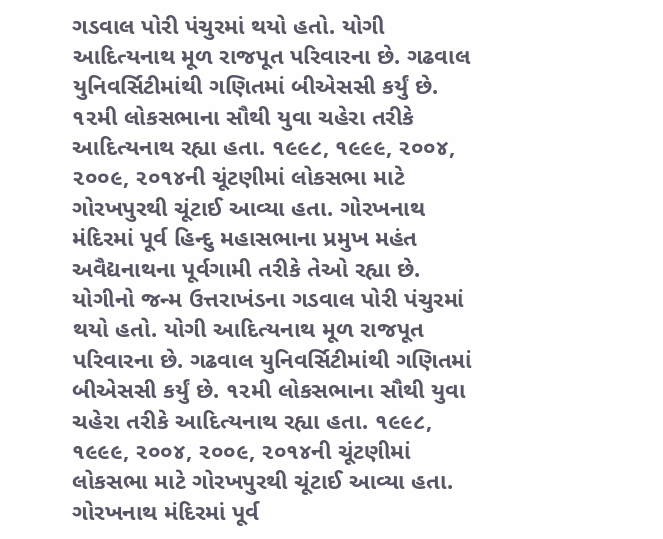ગડવાલ પોરી પંચુરમાં થયો હતો. યોગી આદિત્યનાથ મૂળ રાજપૂત પરિવારના છે. ગઢવાલ યુનિવર્સિટીમાંથી ગણિતમાં બીએસસી કર્યું છે. ૧૨મી લોકસભાના સૌથી યુવા ચહેરા તરીકે આદિત્યનાથ રહ્યા હતા. ૧૯૯૮, ૧૯૯૯, ૨૦૦૪, ૨૦૦૯, ૨૦૧૪ની ચૂંટણીમાં લોકસભા માટે ગોરખપુરથી ચૂંટાઈ આવ્યા હતા. ગોરખનાથ મંદિરમાં પૂર્વ હિન્દુ મહાસભાના પ્રમુખ મહંત અવૈદ્યનાથના પૂર્વગામી તરીકે તેઓ રહ્યા છે.
યોગીનો જન્મ ઉત્તરાખંડના ગડવાલ પોરી પંચુરમાં થયો હતો. યોગી આદિત્યનાથ મૂળ રાજપૂત પરિવારના છે. ગઢવાલ યુનિવર્સિટીમાંથી ગણિતમાં બીએસસી કર્યું છે. ૧૨મી લોકસભાના સૌથી યુવા ચહેરા તરીકે આદિત્યનાથ રહ્યા હતા. ૧૯૯૮, ૧૯૯૯, ૨૦૦૪, ૨૦૦૯, ૨૦૧૪ની ચૂંટણીમાં લોકસભા માટે ગોરખપુરથી ચૂંટાઈ આવ્યા હતા. ગોરખનાથ મંદિરમાં પૂર્વ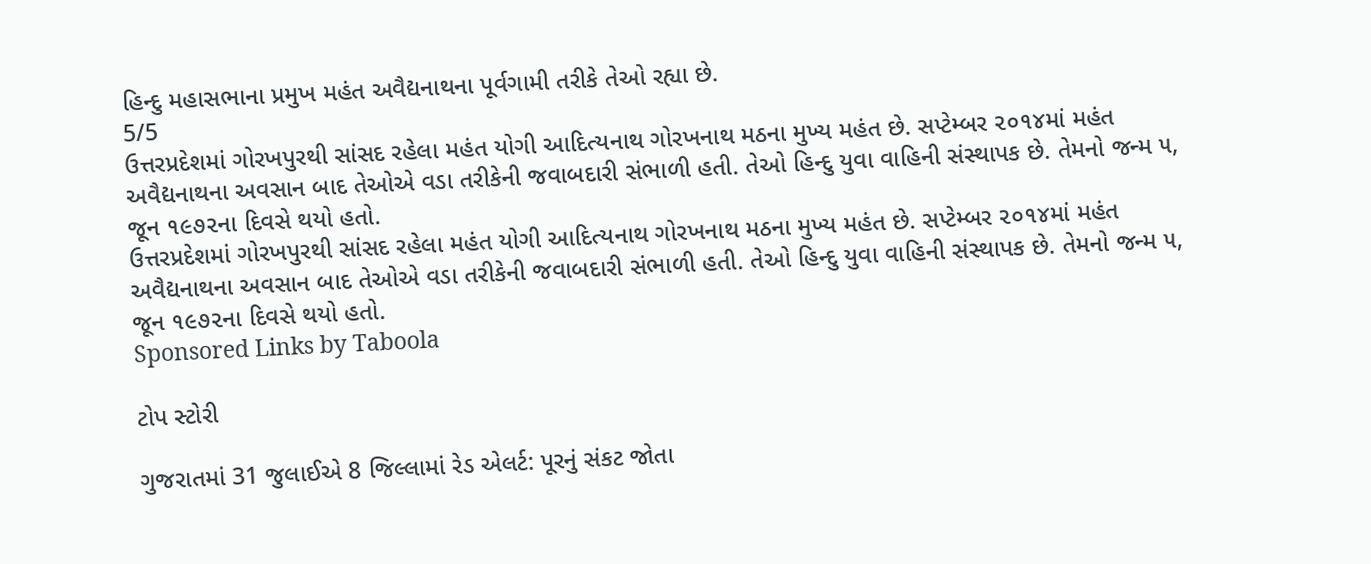હિન્દુ મહાસભાના પ્રમુખ મહંત અવૈદ્યનાથના પૂર્વગામી તરીકે તેઓ રહ્યા છે.
5/5
ઉત્તરપ્રદેશમાં ગોરખપુરથી સાંસદ રહેલા મહંત યોગી આદિત્યનાથ ગોરખનાથ મઠના મુખ્ય મહંત છે. સપ્ટેમ્બર ૨૦૧૪માં મહંત અવૈદ્યનાથના અવસાન બાદ તેઓએ વડા તરીકેની જવાબદારી સંભાળી હતી. તેઓ હિન્દુ યુવા વાહિની સંસ્થાપક છે. તેમનો જન્મ ૫, જૂન ૧૯૭૨ના દિવસે થયો હતો.
ઉત્તરપ્રદેશમાં ગોરખપુરથી સાંસદ રહેલા મહંત યોગી આદિત્યનાથ ગોરખનાથ મઠના મુખ્ય મહંત છે. સપ્ટેમ્બર ૨૦૧૪માં મહંત અવૈદ્યનાથના અવસાન બાદ તેઓએ વડા તરીકેની જવાબદારી સંભાળી હતી. તેઓ હિન્દુ યુવા વાહિની સંસ્થાપક છે. તેમનો જન્મ ૫, જૂન ૧૯૭૨ના દિવસે થયો હતો.
Sponsored Links by Taboola

ટોપ સ્ટોરી

ગુજરાતમાં 31 જુલાઈએ 8 જિલ્લામાં રેડ એલર્ટ: પૂરનું સંકટ જોતા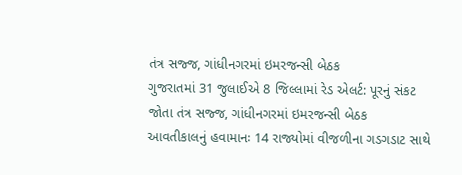તંત્ર સજ્જ, ગાંધીનગરમાં ઇમરજન્સી બેઠક
ગુજરાતમાં 31 જુલાઈએ 8 જિલ્લામાં રેડ એલર્ટ: પૂરનું સંકટ જોતા તંત્ર સજ્જ, ગાંધીનગરમાં ઇમરજન્સી બેઠક
આવતીકાલનું હવામાનઃ 14 રાજ્યોમાં વીજળીના ગડગડાટ સાથે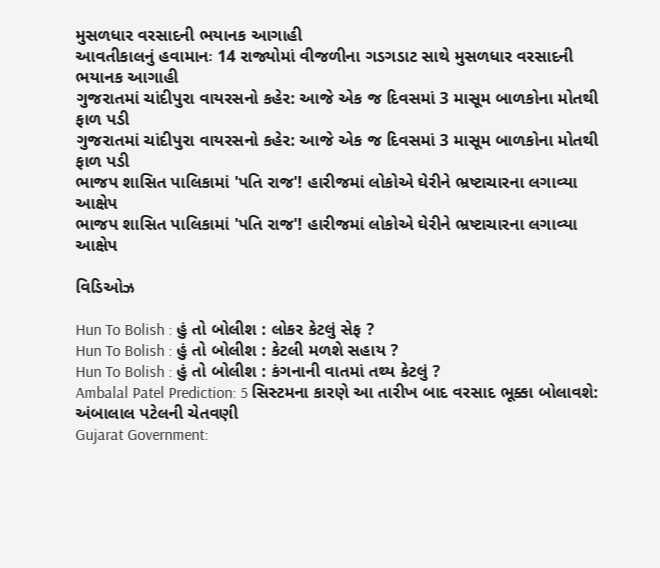મુસળધાર વરસાદની ભયાનક આગાહી
આવતીકાલનું હવામાનઃ 14 રાજ્યોમાં વીજળીના ગડગડાટ સાથે મુસળધાર વરસાદની ભયાનક આગાહી
ગુજરાતમાં ચાંદીપુરા વાયરસનો કહેર: આજે એક જ દિવસમાં 3 માસૂમ બાળકોના મોતથી ફાળ પડી
ગુજરાતમાં ચાંદીપુરા વાયરસનો કહેર: આજે એક જ દિવસમાં 3 માસૂમ બાળકોના મોતથી ફાળ પડી
ભાજપ શાસિત પાલિકામાં 'પતિ રાજ'! હારીજમાં લોકોએ ઘેરીને ભ્રષ્ટાચારના લગાવ્યા આક્ષેપ
ભાજપ શાસિત પાલિકામાં 'પતિ રાજ'! હારીજમાં લોકોએ ઘેરીને ભ્રષ્ટાચારના લગાવ્યા આક્ષેપ

વિડિઓઝ

Hun To Bolish : હું તો બોલીશ : લોકર કેટલું સેફ ?
Hun To Bolish : હું તો બોલીશ : કેટલી મળશે સહાય ?
Hun To Bolish : હું તો બોલીશ : કંગનાની વાતમાં તથ્ય કેટલું ?
Ambalal Patel Prediction: 5 સિસ્ટમના કારણે આ તારીખ બાદ વરસાદ ભૂક્કા બોલાવશે: અંબાલાલ પટેલની ચેતવણી
Gujarat Government: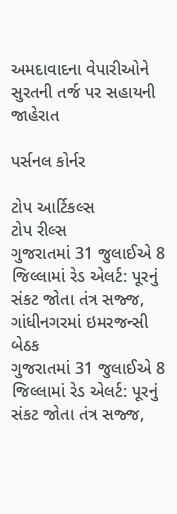અમદાવાદના વેપારીઓને સુરતની તર્જ પર સહાયની જાહેરાત

પર્સનલ કોર્નર

ટોપ આર્ટિકલ્સ
ટોપ રીલ્સ
ગુજરાતમાં 31 જુલાઈએ 8 જિલ્લામાં રેડ એલર્ટ: પૂરનું સંકટ જોતા તંત્ર સજ્જ, ગાંધીનગરમાં ઇમરજન્સી બેઠક
ગુજરાતમાં 31 જુલાઈએ 8 જિલ્લામાં રેડ એલર્ટ: પૂરનું સંકટ જોતા તંત્ર સજ્જ,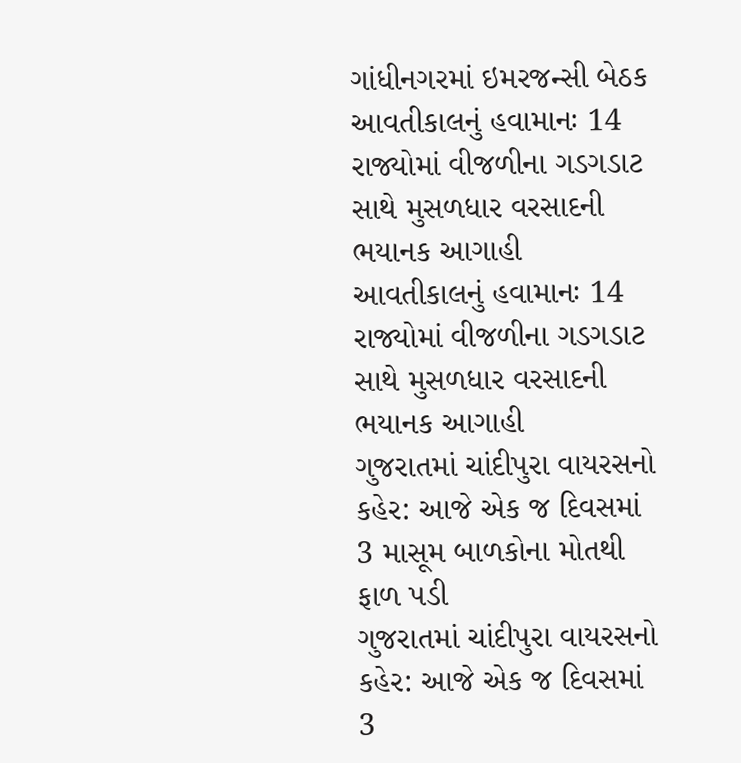ગાંધીનગરમાં ઇમરજન્સી બેઠક
આવતીકાલનું હવામાનઃ 14 રાજ્યોમાં વીજળીના ગડગડાટ સાથે મુસળધાર વરસાદની ભયાનક આગાહી
આવતીકાલનું હવામાનઃ 14 રાજ્યોમાં વીજળીના ગડગડાટ સાથે મુસળધાર વરસાદની ભયાનક આગાહી
ગુજરાતમાં ચાંદીપુરા વાયરસનો કહેર: આજે એક જ દિવસમાં 3 માસૂમ બાળકોના મોતથી ફાળ પડી
ગુજરાતમાં ચાંદીપુરા વાયરસનો કહેર: આજે એક જ દિવસમાં 3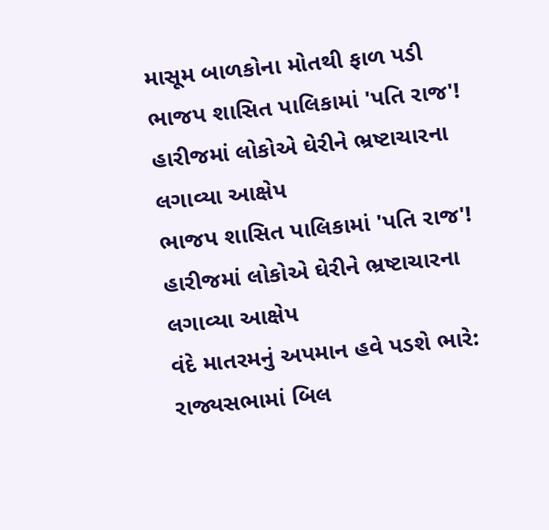માસૂમ બાળકોના મોતથી ફાળ પડી
ભાજપ શાસિત પાલિકામાં 'પતિ રાજ'! હારીજમાં લોકોએ ઘેરીને ભ્રષ્ટાચારના લગાવ્યા આક્ષેપ
ભાજપ શાસિત પાલિકામાં 'પતિ રાજ'! હારીજમાં લોકોએ ઘેરીને ભ્રષ્ટાચારના લગાવ્યા આક્ષેપ
વંદે માતરમનું અપમાન હવે પડશે ભારે: રાજ્યસભામાં બિલ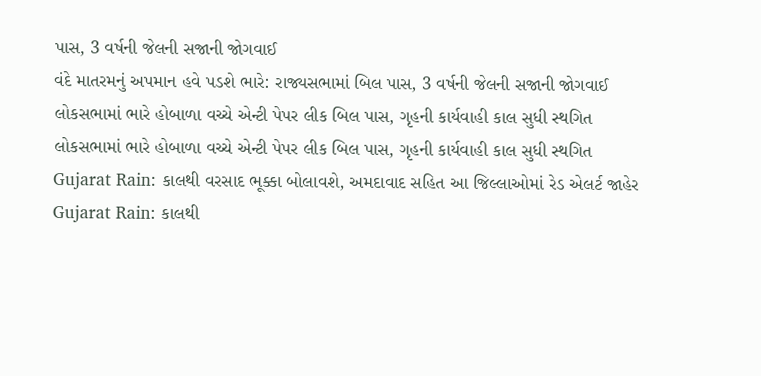પાસ, 3 વર્ષની જેલની સજાની જોગવાઈ
વંદે માતરમનું અપમાન હવે પડશે ભારે: રાજ્યસભામાં બિલ પાસ, 3 વર્ષની જેલની સજાની જોગવાઈ
લોકસભામાં ભારે હોબાળા વચ્ચે એન્ટી પેપર લીક બિલ પાસ, ગૃહની કાર્યવાહી કાલ સુધી સ્થગિત
લોકસભામાં ભારે હોબાળા વચ્ચે એન્ટી પેપર લીક બિલ પાસ, ગૃહની કાર્યવાહી કાલ સુધી સ્થગિત
Gujarat Rain: કાલથી વરસાદ ભૂક્કા બોલાવશે, અમદાવાદ સહિત આ જિલ્લાઓમાં રેડ એલર્ટ જાહેર
Gujarat Rain: કાલથી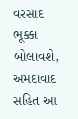વરસાદ ભૂક્કા બોલાવશે, અમદાવાદ સહિત આ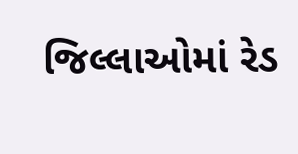જિલ્લાઓમાં રેડ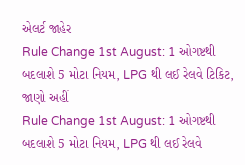એલર્ટ જાહેર
Rule Change 1st August: 1 ઓગષ્ટથી બદલાશે 5 મોટા નિયમ, LPG થી લઈ રેલવે ટિકિટ, જાણો અહીં
Rule Change 1st August: 1 ઓગષ્ટથી બદલાશે 5 મોટા નિયમ, LPG થી લઈ રેલવે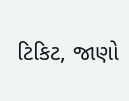ટિકિટ, જાણો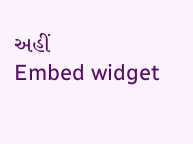અહીં
Embed widget